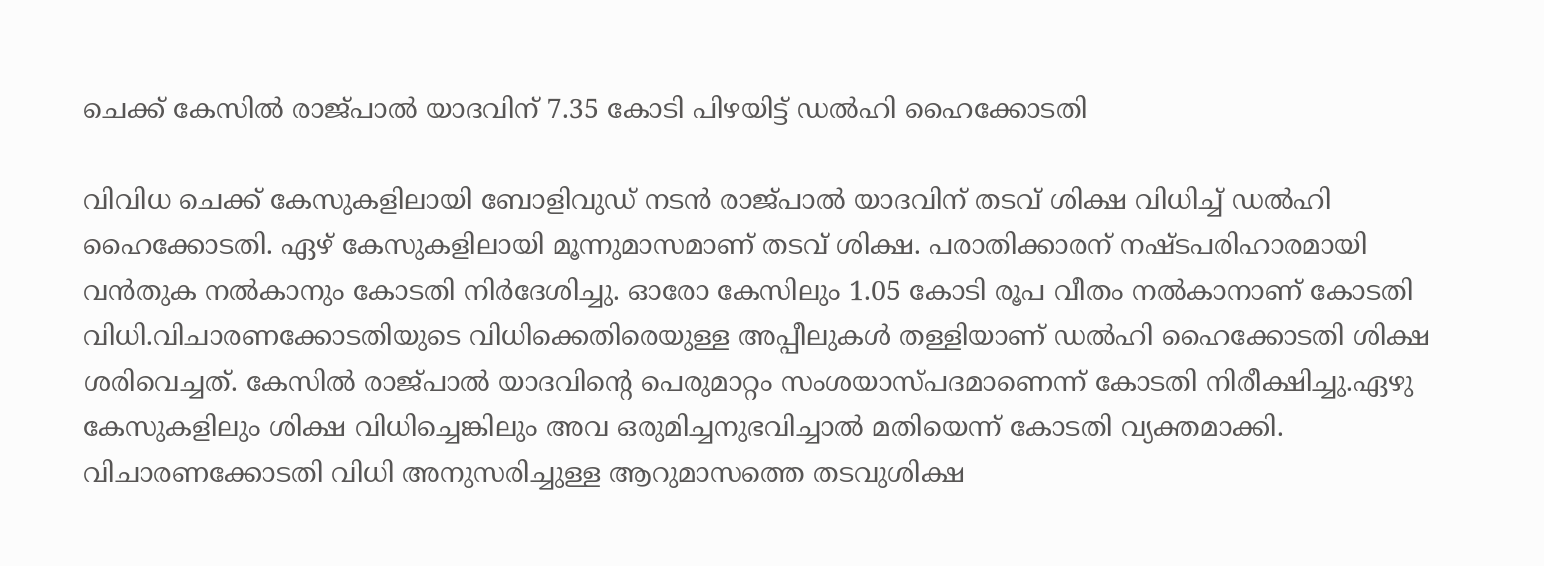ചെക്ക് കേസിൽ രാജ്പാൽ യാദവിന് 7.35 കോടി പിഴയിട്ട് ഡൽഹി ഹൈക്കോടതി

വിവിധ ചെക്ക് കേസുകളിലായി ബോളിവുഡ് നടൻ രാജ്പാൽ യാദവിന് തടവ് ശിക്ഷ വിധിച്ച് ഡൽഹി ഹൈക്കോടതി. ഏഴ് കേസുകളിലായി മൂന്നുമാസമാണ് തടവ് ശിക്ഷ. പരാതിക്കാരന് നഷ്ടപരിഹാരമായി വൻതുക നൽകാനും കോടതി നിർദേശിച്ചു. ഓരോ കേസിലും 1.05 കോടി രൂപ വീതം നൽകാനാണ് കോടതി വിധി.വിചാരണക്കോടതിയുടെ വിധിക്കെതിരെയുള്ള അപ്പീലുകൾ തള്ളിയാണ് ഡൽഹി ഹൈക്കോടതി ശിക്ഷ ശരിവെച്ചത്. കേസിൽ രാജ്പാൽ യാദവിന്റെ പെരുമാറ്റം സംശയാസ്പദമാണെന്ന് കോടതി നിരീക്ഷിച്ചു.ഏഴു കേസുകളിലും ശിക്ഷ വിധിച്ചെങ്കിലും അവ ഒരുമിച്ചനുഭവിച്ചാൽ മതിയെന്ന് കോടതി വ്യക്തമാക്കി. വിചാരണക്കോടതി വിധി അനുസരിച്ചുള്ള ആറുമാസത്തെ തടവുശിക്ഷ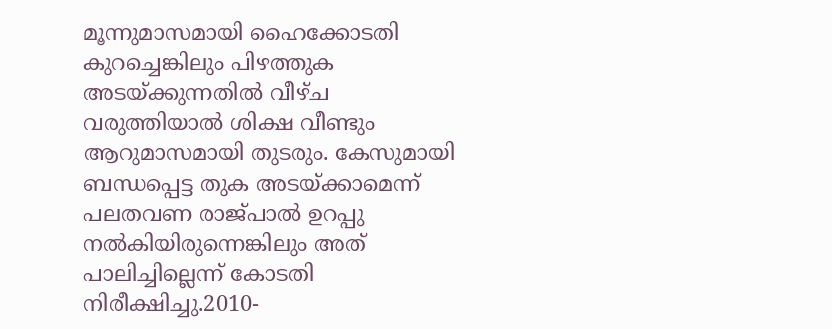മൂന്നുമാസമായി ഹൈക്കോടതി കുറച്ചെങ്കിലും പിഴത്തുക അടയ്ക്കുന്നതിൽ വീഴ്ച വരുത്തിയാൽ ശിക്ഷ വീണ്ടും ആറുമാസമായി തുടരും. കേസുമായി ബന്ധപ്പെട്ട തുക അടയ്ക്കാമെന്ന് പലതവണ രാജ്പാൽ ഉറപ്പു നൽകിയിരുന്നെങ്കിലും അത് പാലിച്ചില്ലെന്ന് കോടതി നിരീക്ഷിച്ചു.2010-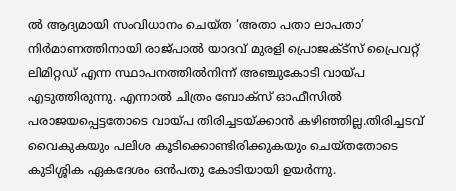ൽ ആദ്യമായി സംവിധാനം ചെയ്ത ‘അതാ പതാ ലാപതാ’ നിർമാണത്തിനായി രാജ്പാൽ യാദവ് മുരളി പ്രൊജക്ട്സ് പ്രൈവറ്റ് ലിമിറ്റഡ് എന്ന സ്ഥാപനത്തിൽനിന്ന് അഞ്ചുകോടി വായ്പ എടുത്തിരുന്നു. എന്നാൽ ചിത്രം ബോക്‌സ് ഓഫീസിൽ പരാജയപ്പെട്ടതോടെ വായ്പ തിരിച്ചടയ്ക്കാൻ കഴിഞ്ഞില്ല.തിരിച്ചടവ് വൈകുകയും പലിശ കൂടിക്കൊണ്ടിരിക്കുകയും ചെയ്തതോടെ കുടിശ്ശിക ഏകദേശം ഒൻപതു കോടിയായി ഉയർന്നു.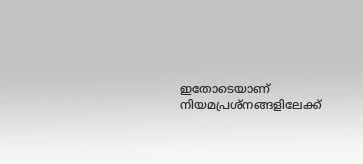ഇതോടെയാണ് നിയമപ്രശ്‌നങ്ങളിലേക്ക്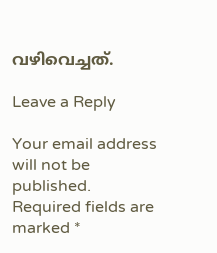വഴിവെച്ചത്.

Leave a Reply

Your email address will not be published. Required fields are marked *